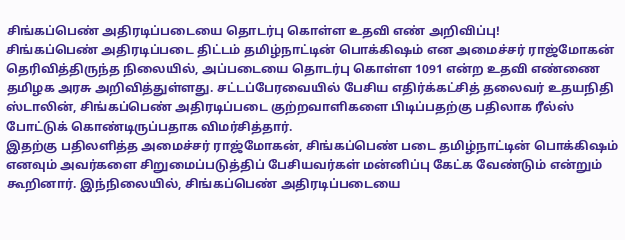சிங்கப்பெண் அதிரடிப்படையை தொடர்பு கொள்ள உதவி எண் அறிவிப்பு!
சிங்கப்பெண் அதிரடிப்படை திட்டம் தமிழ்நாட்டின் பொக்கிஷம் என அமைச்சர் ராஜ்மோகன் தெரிவித்திருந்த நிலையில், அப்படையை தொடர்பு கொள்ள 1091 என்ற உதவி எண்ணை தமிழக அரசு அறிவித்துள்ளது. சட்டப்பேரவையில் பேசிய எதிர்க்கட்சித் தலைவர் உதயநிதி ஸ்டாலின், சிங்கப்பெண் அதிரடிப்படை குற்றவாளிகளை பிடிப்பதற்கு பதிலாக ரீல்ஸ் போட்டுக் கொண்டிருப்பதாக விமர்சித்தார்.
இதற்கு பதிலளித்த அமைச்சர் ராஜ்மோகன், சிங்கப்பெண் படை தமிழ்நாட்டின் பொக்கிஷம் எனவும் அவர்களை சிறுமைப்படுத்திப் பேசியவர்கள் மன்னிப்பு கேட்க வேண்டும் என்றும் கூறினார். இந்நிலையில், சிங்கப்பெண் அதிரடிப்படையை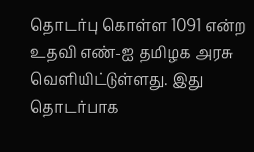தொடர்பு கொள்ள 1091 என்ற உதவி எண்-ஐ தமிழக அரசு வெளியிட்டுள்ளது. இது தொடர்பாக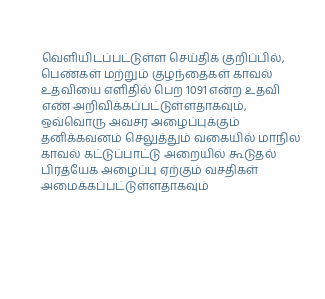வெளியிடப்பட்டுள்ள செய்திக் குறிப்பில், பெண்கள் மற்றும் குழந்தைகள் காவல் உதவியை எளிதில் பெற 1091 என்ற உதவி எண் அறிவிக்கப்பட்டுள்ளதாகவும், ஒவ்வொரு அவசர அழைப்புக்கும் தனிக்கவனம் செலுத்தும் வகையில் மாநில காவல் கட்டுப்பாட்டு அறையில் கூடுதல் பிரத்யேக அழைப்பு ஏற்கும் வசதிகள் அமைக்கப்பட்டுள்ளதாகவும்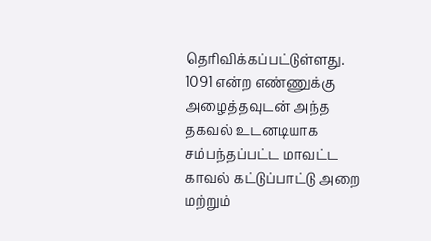தெரிவிக்கப்பட்டுள்ளது.
1091 என்ற எண்ணுக்கு அழைத்தவுடன் அந்த தகவல் உடனடியாக சம்பந்தப்பட்ட மாவட்ட காவல் கட்டுப்பாட்டு அறை மற்றும்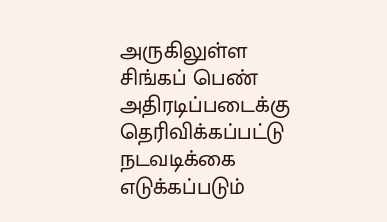அருகிலுள்ள சிங்கப் பெண் அதிரடிப்படைக்கு தெரிவிக்கப்பட்டு நடவடிக்கை எடுக்கப்படும்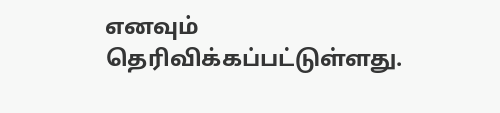எனவும் தெரிவிக்கப்பட்டுள்ளது.